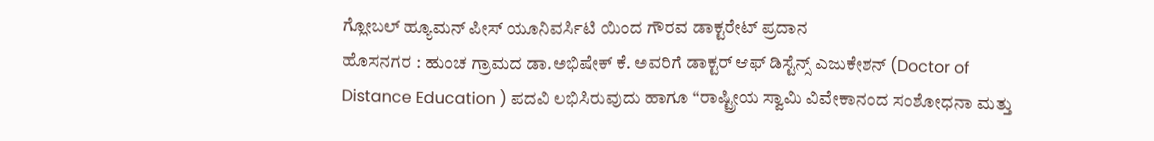ಗ್ಲೋಬಲ್ ಹ್ಯೂಮನ್ ಪೀಸ್ ಯೂನಿವರ್ಸಿಟಿ ಯಿಂದ ಗೌರವ ಡಾಕ್ಟರೇಟ್ ಪ್ರದಾನ
ಹೊಸನಗರ : ಹುಂಚ ಗ್ರಾಮದ ಡಾ.ಅಭಿಷೇಕ್ ಕೆ. ಅವರಿಗೆ ಡಾಕ್ಟರ್ ಆಫ್ ಡಿಸ್ಟೆನ್ಸ್ ಎಜುಕೇಶನ್ (Doctor of Distance Education ) ಪದವಿ ಲಭಿಸಿರುವುದು ಹಾಗೂ “ರಾಷ್ಟ್ರೀಯ ಸ್ವಾಮಿ ವಿವೇಕಾನಂದ ಸಂಶೋಧನಾ ಮತ್ತು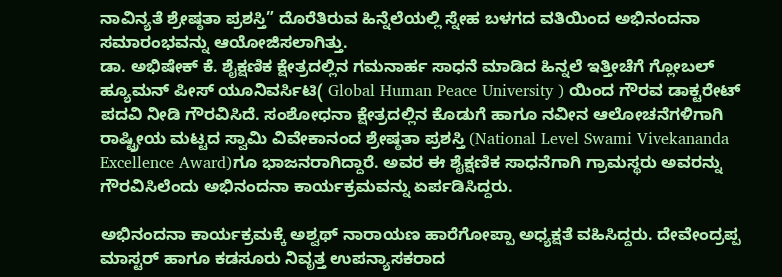ನಾವಿನ್ಯತೆ ಶ್ರೇಷ್ಠತಾ ಪ್ರಶಸ್ತಿ” ದೊರೆತಿರುವ ಹಿನ್ನೆಲೆಯಲ್ಲಿ ಸ್ನೇಹ ಬಳಗದ ವತಿಯಿಂದ ಅಭಿನಂದನಾ ಸಮಾರಂಭವನ್ನು ಆಯೋಜಿಸಲಾಗಿತ್ತು.
ಡಾ. ಅಭಿಷೇಕ್ ಕೆ. ಶೈಕ್ಷಣಿಕ ಕ್ಷೇತ್ರದಲ್ಲಿನ ಗಮನಾರ್ಹ ಸಾಧನೆ ಮಾಡಿದ ಹಿನ್ನಲೆ ಇತ್ತೀಚೆಗೆ ಗ್ಲೋಬಲ್ ಹ್ಯೂಮನ್ ಪೀಸ್ ಯೂನಿವರ್ಸಿಟಿ( Global Human Peace University ) ಯಿಂದ ಗೌರವ ಡಾಕ್ಟರೇಟ್ ಪದವಿ ನೀಡಿ ಗೌರವಿಸಿದೆ. ಸಂಶೋಧನಾ ಕ್ಷೇತ್ರದಲ್ಲಿನ ಕೊಡುಗೆ ಹಾಗೂ ನವೀನ ಆಲೋಚನೆಗಳಿಗಾಗಿ ರಾಷ್ಟ್ರೀಯ ಮಟ್ಟದ ಸ್ವಾಮಿ ವಿವೇಕಾನಂದ ಶ್ರೇಷ್ಠತಾ ಪ್ರಶಸ್ತಿ (National Level Swami Vivekananda Excellence Award)ಗೂ ಭಾಜನರಾಗಿದ್ದಾರೆ. ಅವರ ಈ ಶೈಕ್ಷಣಿಕ ಸಾಧನೆಗಾಗಿ ಗ್ರಾಮಸ್ಥರು ಅವರನ್ನು ಗೌರವಿಸಿಲೆಂದು ಅಭಿನಂದನಾ ಕಾರ್ಯಕ್ರಮವನ್ನು ಏರ್ಪಡಿಸಿದ್ದರು.

ಅಭಿನಂದನಾ ಕಾರ್ಯಕ್ರಮಕ್ಕೆ ಅಶ್ವಥ್ ನಾರಾಯಣ ಹಾರೆಗೋಪ್ಪಾ ಅಧ್ಯಕ್ಷತೆ ವಹಿಸಿದ್ದರು. ದೇವೇಂದ್ರಪ್ಪ ಮಾಸ್ಟರ್ ಹಾಗೂ ಕಡಸೂರು ನಿವೃತ್ತ ಉಪನ್ಯಾಸಕರಾದ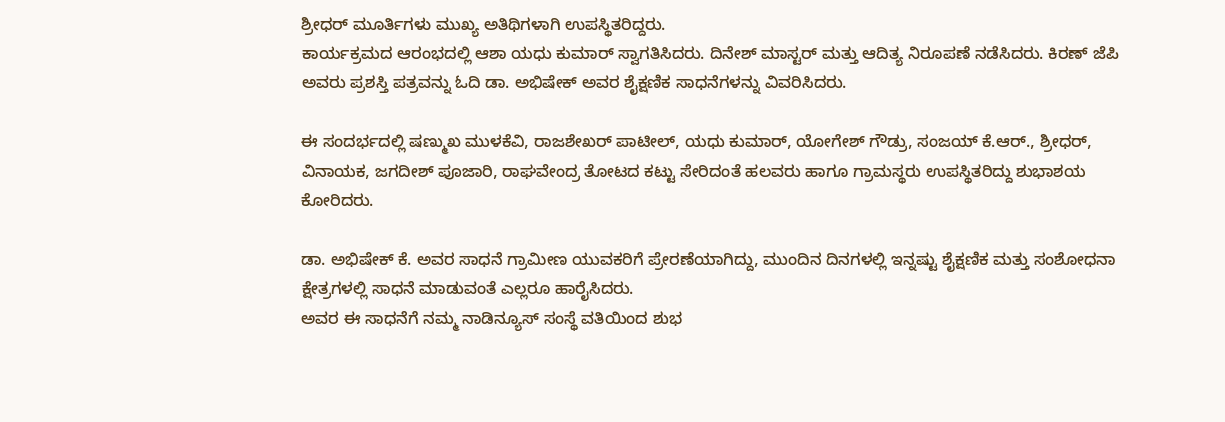ಶ್ರೀಧರ್ ಮೂರ್ತಿಗಳು ಮುಖ್ಯ ಅತಿಥಿಗಳಾಗಿ ಉಪಸ್ಥಿತರಿದ್ದರು.
ಕಾರ್ಯಕ್ರಮದ ಆರಂಭದಲ್ಲಿ ಆಶಾ ಯಧು ಕುಮಾರ್ ಸ್ವಾಗತಿಸಿದರು. ದಿನೇಶ್ ಮಾಸ್ಟರ್ ಮತ್ತು ಆದಿತ್ಯ ನಿರೂಪಣೆ ನಡೆಸಿದರು. ಕಿರಣ್ ಜೆಪಿ ಅವರು ಪ್ರಶಸ್ತಿ ಪತ್ರವನ್ನು ಓದಿ ಡಾ. ಅಭಿಷೇಕ್ ಅವರ ಶೈಕ್ಷಣಿಕ ಸಾಧನೆಗಳನ್ನು ವಿವರಿಸಿದರು.

ಈ ಸಂದರ್ಭದಲ್ಲಿ ಷಣ್ಮುಖ ಮುಳಕೆವಿ, ರಾಜಶೇಖರ್ ಪಾಟೀಲ್, ಯಧು ಕುಮಾರ್, ಯೋಗೇಶ್ ಗೌಡ್ರು, ಸಂಜಯ್ ಕೆ.ಆರ್., ಶ್ರೀಧರ್, ವಿನಾಯಕ, ಜಗದೀಶ್ ಪೂಜಾರಿ, ರಾಘವೇಂದ್ರ ತೋಟದ ಕಟ್ಟು ಸೇರಿದಂತೆ ಹಲವರು ಹಾಗೂ ಗ್ರಾಮಸ್ಥರು ಉಪಸ್ಥಿತರಿದ್ದು ಶುಭಾಶಯ ಕೋರಿದರು.

ಡಾ. ಅಭಿಷೇಕ್ ಕೆ. ಅವರ ಸಾಧನೆ ಗ್ರಾಮೀಣ ಯುವಕರಿಗೆ ಪ್ರೇರಣೆಯಾಗಿದ್ದು, ಮುಂದಿನ ದಿನಗಳಲ್ಲಿ ಇನ್ನಷ್ಟು ಶೈಕ್ಷಣಿಕ ಮತ್ತು ಸಂಶೋಧನಾ ಕ್ಷೇತ್ರಗಳಲ್ಲಿ ಸಾಧನೆ ಮಾಡುವಂತೆ ಎಲ್ಲರೂ ಹಾರೈಸಿದರು.
ಅವರ ಈ ಸಾಧನೆಗೆ ನಮ್ಮ ನಾಡಿನ್ಯೂಸ್ ಸಂಸ್ಥೆ ವತಿಯಿಂದ ಶುಭ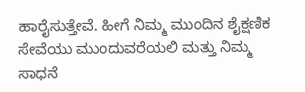ಹಾರೈಸುತ್ತೇವೆ. ಹೀಗೆ ನಿಮ್ಮ ಮುಂದಿನ ಶೈಕ್ಷಣಿಕ ಸೇವೆಯು ಮುಂದುವರೆಯಲಿ ಮತ್ತು ನಿಮ್ಮ ಸಾಧನೆ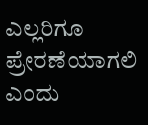ಎಲ್ಲರಿಗೂ ಪ್ರೇರಣೆಯಾಗಲಿ ಎಂದು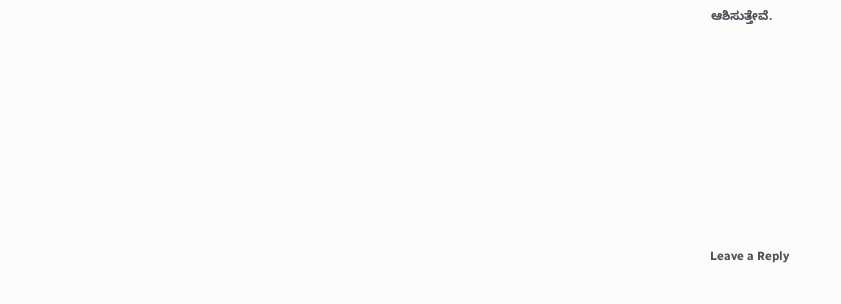ಆಶಿಸುತ್ತೇವೆ.













Leave a Reply